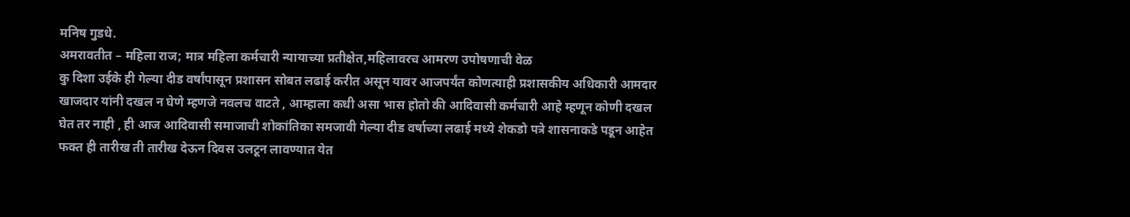मनिष गुडधे.
अमरावतीत – महिला राज; मात्र महिला कर्मचारी न्यायाच्या प्रतीक्षेत,महिलावरच आमरण उपोषणाची वेळ
कु दिशा उईके ही गेल्या दीड वर्षांपासून प्रशासन सोबत लढाई करीत असून यावर आजपर्यंत कोणत्याही प्रशासकीय अधिकारी आमदार खाजदार यांनी दखल न घेणे म्हणजे नवलच वाटते , आम्हाला कधी असा भास होतो की आदिवासी कर्मचारी आहे म्हणून कोणी दखल घेत तर नाही , ही आज आदिवासी समाजाची शोकांतिका समजावी गेल्या दीड वर्षाच्या लढाई मध्ये शेकडो पत्रे शासनाकडे पडून आहेत फक्त ही तारीख ती तारीख देऊन दिवस उलटून लावण्यात येत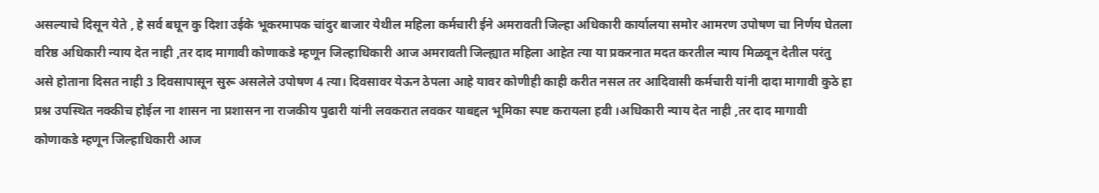असल्याचे दिसून येते , हे सर्व बघून कु दिशा उईके भूकरमापक चांदुर बाजार येथील महिला कर्मचारी ईने अमरावती जिल्हा अधिकारी कार्यालया समोर आमरण उपोषण चा निर्णय घेतला वरिष्ठ अधिकारी न्याय देत नाही ,तर दाद मागावी कोणाकडे म्हणून जिल्हाधिकारी आज अमरावती जिल्ह्यात महिला आहेत त्या या प्रकरनात मदत करतील न्याय मिळवून देतील परंतु असे होताना दिसत नाही 3 दिवसापासून सुरू असलेले उपोषण 4 त्या। दिवसावर येऊन ठेपला आहे यावर कोणीही काही करीत नसल तर आदिवासी कर्मचारी यांनी दादा मागावी कुठे हा प्रश्न उपस्थित नक्कीच होईल ना शासन ना प्रशासन ना राजकीय पुढारी यांनी लवकरात लवकर याबद्दल भूमिका स्पष्ट करायला हवी ।अधिकारी न्याय देत नाही ,तर दाद मागावी कोणाकडे म्हणून जिल्हाधिकारी आज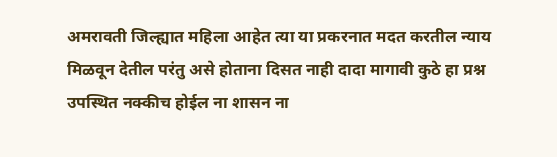अमरावती जिल्ह्यात महिला आहेत त्या या प्रकरनात मदत करतील न्याय मिळवून देतील परंतु असे होताना दिसत नाही दादा मागावी कुठे हा प्रश्न उपस्थित नक्कीच होईल ना शासन ना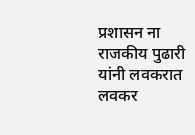प्रशासन ना राजकीय पुढारी यांनी लवकरात लवकर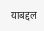याबद्दल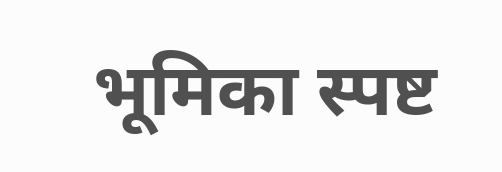भूमिका स्पष्ट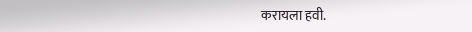करायला हवी.